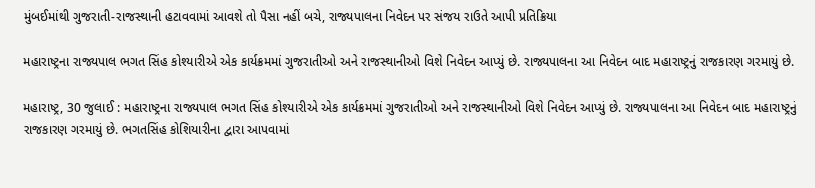મુંબઈમાંથી ગુજરાતી-રાજસ્થાની હટાવવામાં આવશે તો પૈસા નહીં બચે, રાજ્યપાલના નિવેદન પર સંજય રાઉતે આપી પ્રતિક્રિયા

મહારાષ્ટ્રના રાજ્યપાલ ભગત સિંહ કોશ્યારીએ એક કાર્યક્રમમાં ગુજરાતીઓ અને રાજસ્થાનીઓ વિશે નિવેદન આપ્યું છે. રાજ્યપાલના આ નિવેદન બાદ મહારાષ્ટ્રનું રાજકારણ ગરમાયું છે.

મહારાષ્ટ્ર, 30 જુલાઈ : મહારાષ્ટ્રના રાજ્યપાલ ભગત સિંહ કોશ્યારીએ એક કાર્યક્રમમાં ગુજરાતીઓ અને રાજસ્થાનીઓ વિશે નિવેદન આપ્યું છે. રાજ્યપાલના આ નિવેદન બાદ મહારાષ્ટ્રનું રાજકારણ ગરમાયું છે. ભગતસિંહ કોશિયારીના દ્વારા આપવામાં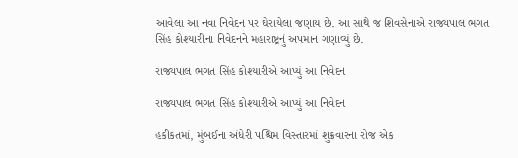આવેલા આ નવા નિવેદન પર ઘેરાયેલા જણાય છે. આ સાથે જ શિવસેનાએ રાજ્યપાલ ભગત સિંહ કોશ્યારીના નિવેદનને મહારાષ્ટ્રનું અપમાન ગણાવ્યું છે.

રાજ્યપાલ ભગત સિંહ કોશ્યારીએ આપ્યું આ નિવેદન

રાજ્યપાલ ભગત સિંહ કોશ્યારીએ આપ્યું આ નિવેદન

હકીકતમાં, મુંબઈના અંધેરી પશ્ચિમ વિસ્તારમાં શુક્રવારના રોજ એક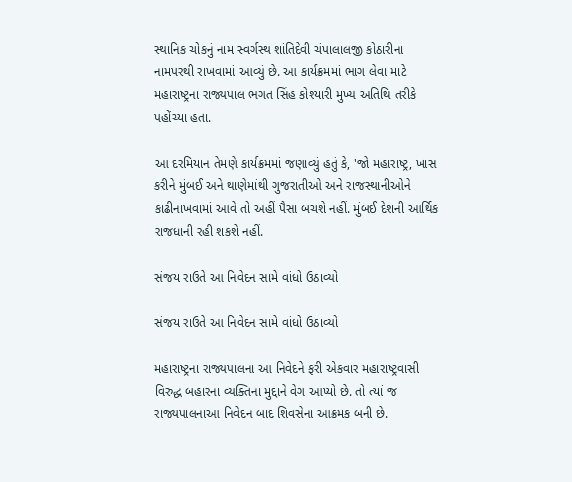સ્થાનિક ચોકનું નામ સ્વર્ગસ્થ શાંતિદેવી ચંપાલાલજી કોઠારીના નામપરથી રાખવામાં આવ્યું છે. આ કાર્યક્રમમાં ભાગ લેવા માટે મહારાષ્ટ્રના રાજ્યપાલ ભગત સિંહ કોશ્યારી મુખ્ય અતિથિ તરીકે પહોંચ્યા હતા.

આ દરમિયાન તેમણે કાર્યક્રમમાં જણાવ્યું હતું કે, 'જો મહારાષ્ટ્ર, ખાસ કરીને મુંબઈ અને થાણેમાંથી ગુજરાતીઓ અને રાજસ્થાનીઓને કાઢીનાખવામાં આવે તો અહીં પૈસા બચશે નહીં. મુંબઈ દેશની આર્થિક રાજધાની રહી શકશે નહીં.

સંજય રાઉતે આ નિવેદન સામે વાંધો ઉઠાવ્યો

સંજય રાઉતે આ નિવેદન સામે વાંધો ઉઠાવ્યો

મહારાષ્ટ્રના રાજ્યપાલના આ નિવેદને ફરી એકવાર મહારાષ્ટ્રવાસી વિરુદ્ધ બહારના વ્યક્તિના મુદ્દાને વેગ આપ્યો છે. તો ત્યાં જ રાજ્યપાલનાઆ નિવેદન બાદ શિવસેના આક્રમક બની છે.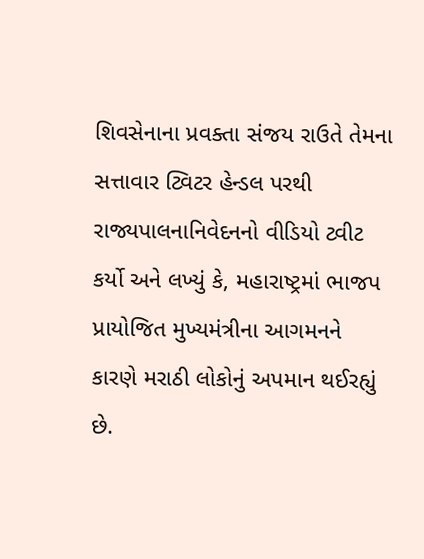શિવસેનાના પ્રવક્તા સંજય રાઉતે તેમના સત્તાવાર ટ્વિટર હેન્ડલ પરથી રાજ્યપાલનાનિવેદનનો વીડિયો ટ્વીટ કર્યો અને લખ્યું કે, મહારાષ્ટ્રમાં ભાજપ પ્રાયોજિત મુખ્યમંત્રીના આગમનને કારણે મરાઠી લોકોનું અપમાન થઈરહ્યું છે.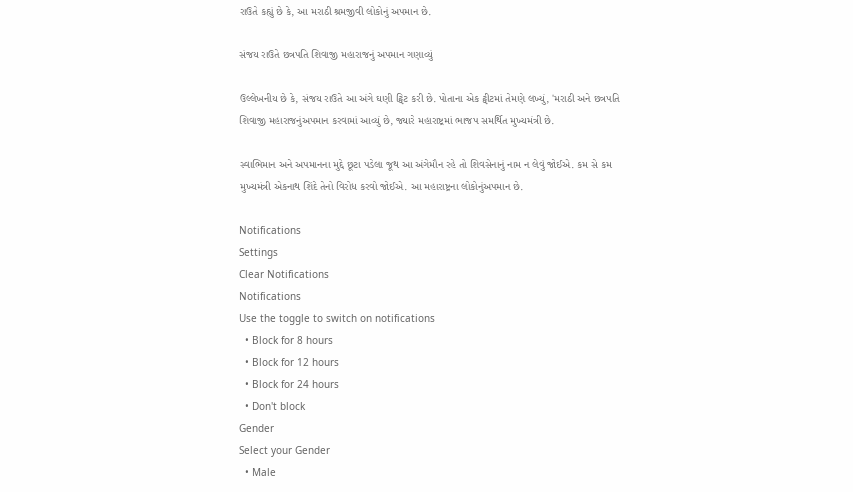રાઉતે કહ્યું છે કે, આ મરાઠી શ્રમજીવી લોકોનું અપમાન છે.

સંજય રાઉતે છત્રપતિ શિવાજી મહારાજનું અપમાન ગણાવ્યું

ઉલ્લેખનીય છે કે, સંજય રાઉતે આ અંગે ઘણી ટ્વિટ કરી છે. પોતાના એક ટ્વીટમાં તેમણે લખ્યું, 'મરાઠી અને છત્રપતિ શિવાજી મહારાજનુંઅપમાન કરવામાં આવ્યું છે, જ્યારે મહારાષ્ટ્રમાં ભાજપ સમર્થિત મુખ્યમંત્રી છે.

સ્વાભિમાન અને અપમાનના મુદ્દે છૂટા પડેલા જૂથ આ અંગેમૌન રહે તો શિવસેનાનું નામ ન લેવું જોઈએ. કમ સે કમ મુખ્યમંત્રી એકનાથ શિંદે તેનો વિરોધ કરવો જોઈએ. આ મહારાષ્ટ્રના લોકોનુંઅપમાન છે.

Notifications
Settings
Clear Notifications
Notifications
Use the toggle to switch on notifications
  • Block for 8 hours
  • Block for 12 hours
  • Block for 24 hours
  • Don't block
Gender
Select your Gender
  • Male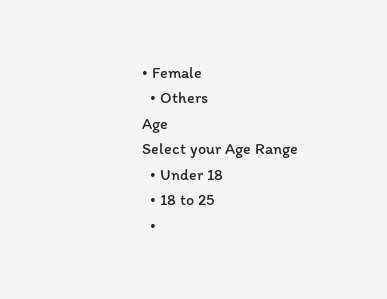• Female
  • Others
Age
Select your Age Range
  • Under 18
  • 18 to 25
  •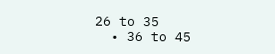26 to 35
  • 36 to 45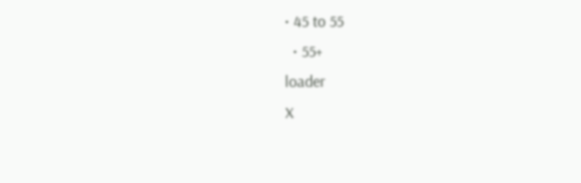• 45 to 55
  • 55+
loader
X